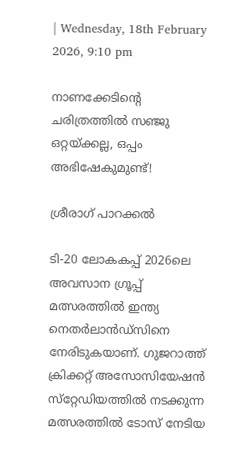| Wednesday, 18th February 2026, 9:10 pm

നാണക്കേടിന്റെ ചരിത്രത്തില്‍ സഞ്ജു ഒറ്റയ്ക്കല്ല, ഒപ്പം അഭിഷേകുമുണ്ട്!

ശ്രീരാഗ് പാറക്കല്‍

ടി-20 ലോകകപ്പ് 2026ലെ അവസാന ഗ്രൂപ്പ് മത്സരത്തില്‍ ഇന്ത്യ നെതര്‍ലാന്‍ഡ്‌സിനെ നേരിടുകയാണ്. ഗുജറാത്ത് ക്രിക്കറ്റ് അസോസിയേഷന്‍ സ്‌റ്റേഡിയത്തില്‍ നടക്കുന്ന മത്സരത്തില്‍ ടോസ് നേടിയ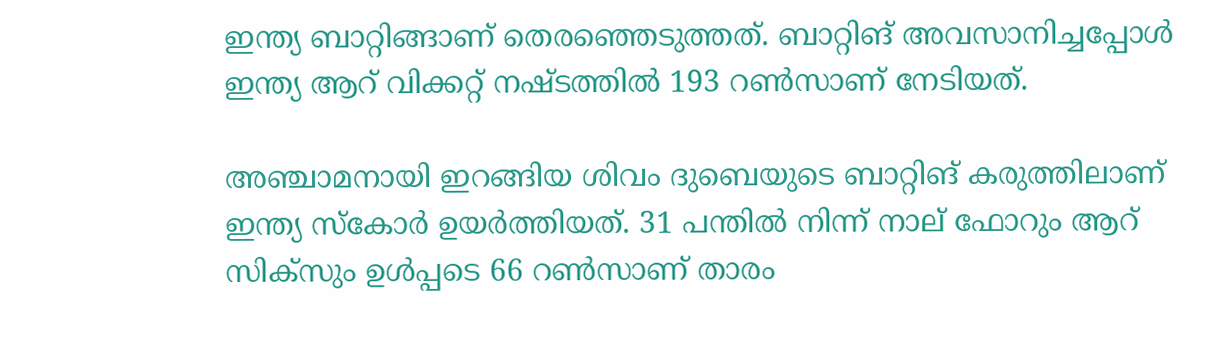ഇന്ത്യ ബാറ്റിങ്ങാണ് തെരഞ്ഞെടുത്തത്. ബാറ്റിങ് അവസാനിച്ചപ്പോള്‍ ഇന്ത്യ ആറ് വിക്കറ്റ് നഷ്ടത്തില്‍ 193 റണ്‍സാണ് നേടിയത്.

അഞ്ചാമനായി ഇറങ്ങിയ ശിവം ദുബെയുടെ ബാറ്റിങ് കരുത്തിലാണ് ഇന്ത്യ സ്‌കോര്‍ ഉയര്‍ത്തിയത്. 31 പന്തില്‍ നിന്ന് നാല് ഫോറും ആറ് സിക്‌സും ഉള്‍പ്പടെ 66 റണ്‍സാണ് താരം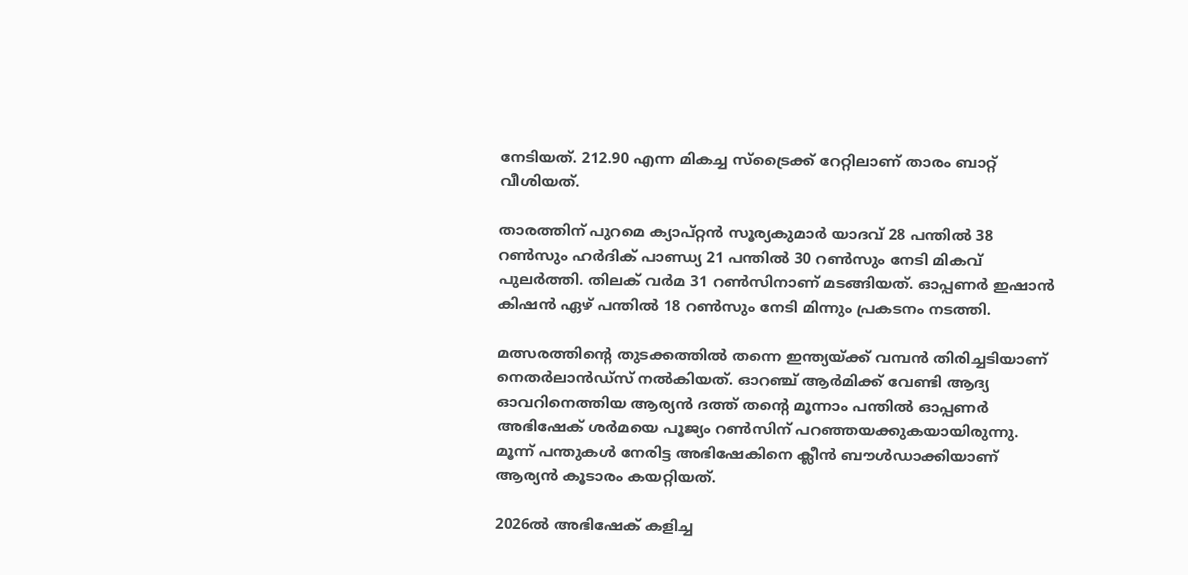നേടിയത്. 212.90 എന്ന മികച്ച സ്‌ട്രൈക്ക് റേറ്റിലാണ് താരം ബാറ്റ് വീശിയത്.

താരത്തിന് പുറമെ ക്യാപ്റ്റന്‍ സൂര്യകുമാര്‍ യാദവ് 28 പന്തില്‍ 38 റണ്‍സും ഹര്‍ദിക് പാണ്ഡ്യ 21 പന്തില്‍ 30 റണ്‍സും നേടി മികവ് പുലര്‍ത്തി. തിലക് വര്‍മ 31 റണ്‍സിനാണ് മടങ്ങിയത്. ഓപ്പണര്‍ ഇഷാന്‍ കിഷന്‍ ഏഴ് പന്തില്‍ 18 റണ്‍സും നേടി മിന്നും പ്രകടനം നടത്തി.

മത്സരത്തിന്റെ തുടക്കത്തില്‍ തന്നെ ഇന്ത്യയ്ക്ക് വമ്പന്‍ തിരിച്ചടിയാണ് നെതര്‍ലാന്‍ഡ്‌സ് നല്‍കിയത്. ഓറഞ്ച് ആര്‍മിക്ക് വേണ്ടി ആദ്യ ഓവറിനെത്തിയ ആര്യന്‍ ദത്ത് തന്റെ മൂന്നാം പന്തില്‍ ഓപ്പണര്‍ അഭിഷേക് ശര്‍മയെ പൂജ്യം റണ്‍സിന് പറഞ്ഞയക്കുകയായിരുന്നു. മൂന്ന് പന്തുകള്‍ നേരിട്ട അഭിഷേകിനെ ക്ലീന്‍ ബൗള്‍ഡാക്കിയാണ് ആര്യന്‍ കൂടാരം കയറ്റിയത്.

2026ല്‍ അഭിഷേക് കളിച്ച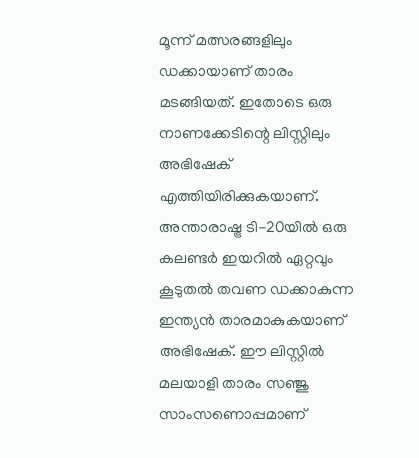മൂന്ന് മത്സരങ്ങളിലും ഡക്കായാണ് താരം മടങ്ങിയത്. ഇതോടെ ഒരു നാണക്കേടിന്റെ ലിസ്റ്റിലും അഭിഷേക് എത്തിയിരിക്കുകയാണ്. അന്താരാഷ്ട്ര ടി-20യില്‍ ഒരു കലണ്ടര്‍ ഇയറില്‍ ഏറ്റവും കൂടുതല്‍ തവണ ഡക്കാകുന്ന ഇന്ത്യന്‍ താരമാകുകയാണ് അഭിഷേക്. ഈ ലിസ്റ്റില്‍ മലയാളി താരം സഞ്ജു സാംസണൊപ്പമാണ്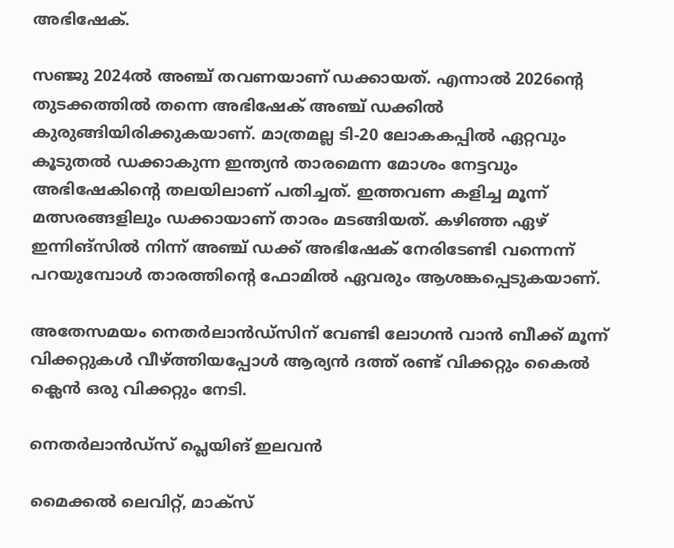അഭിഷേക്.

സഞ്ജു 2024ല്‍ അഞ്ച് തവണയാണ് ഡക്കായത്. എന്നാല്‍ 2026ന്റെ തുടക്കത്തില്‍ തന്നെ അഭിഷേക് അഞ്ച് ഡക്കില്‍ കുരുങ്ങിയിരിക്കുകയാണ്. മാത്രമല്ല ടി-20 ലോകകപ്പില്‍ ഏറ്റവും കൂടുതല്‍ ഡക്കാകുന്ന ഇന്ത്യന്‍ താരമെന്ന മോശം നേട്ടവും അഭിഷേകിന്റെ തലയിലാണ് പതിച്ചത്. ഇത്തവണ കളിച്ച മൂന്ന് മത്സരങ്ങളിലും ഡക്കായാണ് താരം മടങ്ങിയത്. കഴിഞ്ഞ ഏഴ് ഇന്നിങ്‌സില്‍ നിന്ന് അഞ്ച് ഡക്ക് അഭിഷേക് നേരിടേണ്ടി വന്നെന്ന് പറയുമ്പോള്‍ താരത്തിന്റെ ഫോമില്‍ ഏവരും ആശങ്കപ്പെടുകയാണ്.

അതേസമയം നെതര്‍ലാന്‍ഡ്‌സിന് വേണ്ടി ലോഗന്‍ വാന്‍ ബീക്ക് മൂന്ന് വിക്കറ്റുകള്‍ വീഴ്ത്തിയപ്പോള്‍ ആര്യന്‍ ദത്ത് രണ്ട് വിക്കറ്റും കൈല്‍ ക്ലെന്‍ ഒരു വിക്കറ്റും നേടി.

നെതര്‍ലാന്‍ഡ്സ് പ്ലെയിങ് ഇലവന്‍

മൈക്കല്‍ ലെവിറ്റ്, മാക്സ്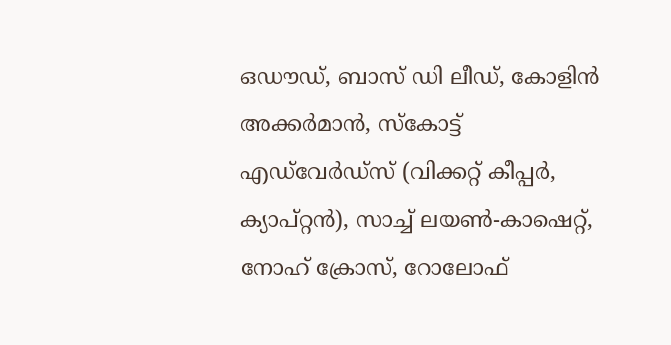ഒഡൗഡ്, ബാസ് ഡി ലീഡ്, കോളിന്‍ അക്കര്‍മാന്‍, സ്‌കോട്ട് എഡ്‌വേര്‍ഡ്സ് (വിക്കറ്റ് കീപ്പര്‍, ക്യാപ്റ്റന്‍), സാച്ച് ലയണ്‍-കാഷെറ്റ്, നോഹ് ക്രോസ്, റോലോഫ്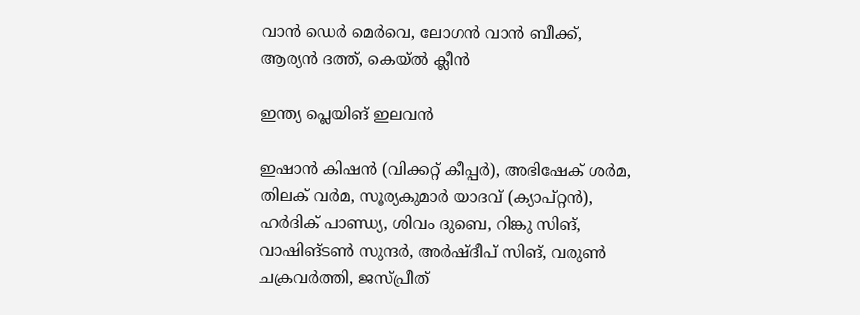വാന്‍ ഡെര്‍ മെര്‍വെ, ലോഗന്‍ വാന്‍ ബീക്ക്, ആര്യന്‍ ദത്ത്, കെയ്ല്‍ ക്ലീന്‍

ഇന്ത്യ പ്ലെയിങ് ഇലവന്‍

ഇഷാന്‍ കിഷന്‍ (വിക്കറ്റ് കീപ്പര്‍), അഭിഷേക് ശര്‍മ, തിലക് വര്‍മ, സൂര്യകുമാര്‍ യാദവ് (ക്യാപ്റ്റന്‍), ഹര്‍ദിക് പാണ്ഡ്യ, ശിവം ദുബെ, റിങ്കു സിങ്, വാഷിങ്ടണ്‍ സുന്ദര്‍, അര്‍ഷ്ദീപ് സിങ്, വരുണ്‍ ചക്രവര്‍ത്തി, ജസ്പ്രീത്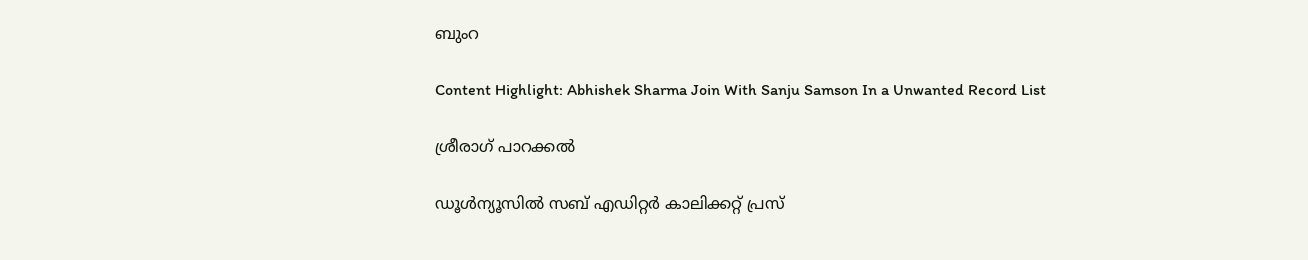ബുംറ

Content Highlight: Abhishek Sharma Join With Sanju Samson In a Unwanted Record List

ശ്രീരാഗ് പാറക്കല്‍

ഡൂള്‍ന്യൂസില്‍ സബ് എഡിറ്റര്‍ കാലിക്കറ്റ് പ്രസ്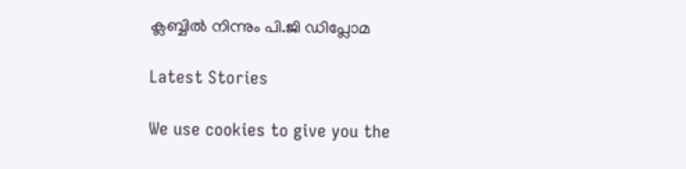ക്ലബ്ബില്‍ നിന്നും പി.ജി ഡിപ്ലോമ

Latest Stories

We use cookies to give you the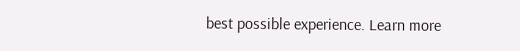best possible experience. Learn more